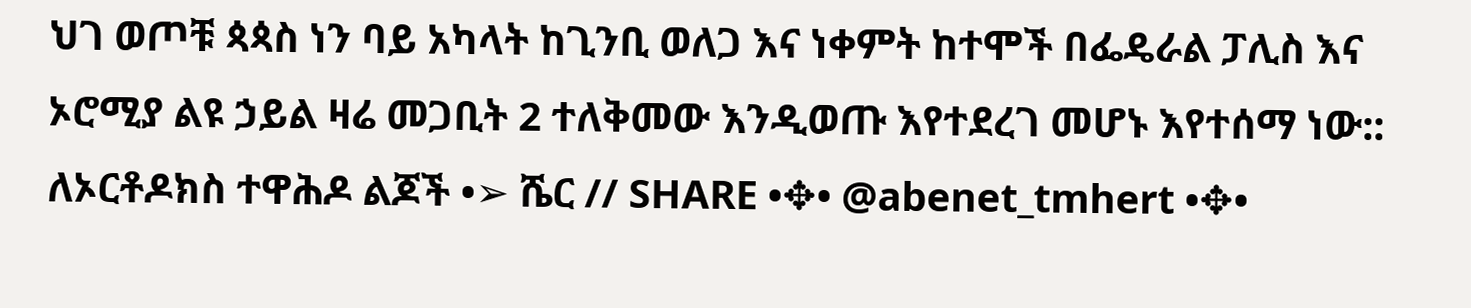ህገ ወጦቹ ጳጳስ ነን ባይ አካላት ከጊንቢ ወለጋ እና ነቀምት ከተሞች በፌዴራል ፓሊስ እና ኦሮሚያ ልዩ ኃይል ዛሬ መጋቢት 2 ተለቅመው እንዲወጡ እየተደረገ መሆኑ እየተሰማ ነው:: ለኦርቶዶክስ ተዋሕዶ ልጆች •➢ ሼር // SHARE •✥• @abenet_tmhert •✥•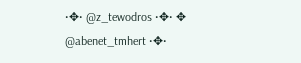•✥• @z_tewodros •✥• ✥ @abenet_tmhert •✥•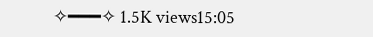✧━━━✧ 1.5K views15:05